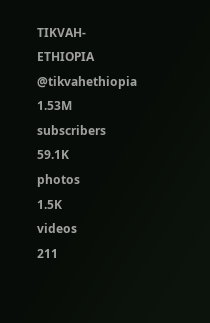TIKVAH-ETHIOPIA
@tikvahethiopia
1.53M
subscribers
59.1K
photos
1.5K
videos
211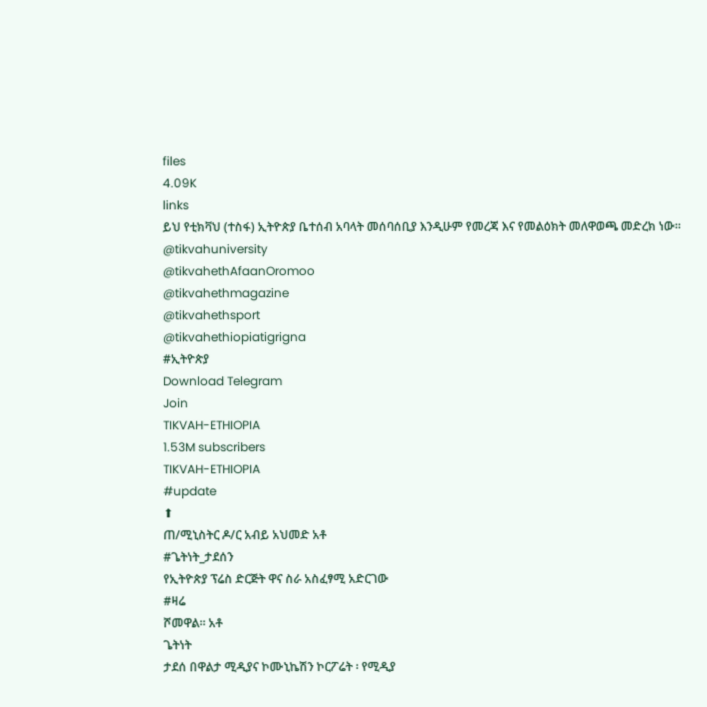files
4.09K
links
ይህ የቲክቫህ (ተስፋ) ኢትዮጵያ ቤተሰብ አባላት መሰባሰቢያ እንዲሁም የመረጃ እና የመልዕክት መለዋወጫ መድረክ ነው።
@tikvahuniversity
@tikvahethAfaanOromoo
@tikvahethmagazine
@tikvahethsport
@tikvahethiopiatigrigna
#ኢትዮጵያ
Download Telegram
Join
TIKVAH-ETHIOPIA
1.53M subscribers
TIKVAH-ETHIOPIA
#update
⬆
ጠ/ሚኒስትር ዶ/ር አብይ አህመድ አቶ
#ጌትነት_ታደሰን
የኢትዮጵያ ፕሬስ ድርጅት ዋና ስራ አስፈፃሚ አድርገው
#ዛሬ
ሾመዋል። አቶ
ጌትነት
ታደሰ በዋልታ ሚዲያና ኮሙኒኬሽን ኮርፖሬት ፡ የሚዲያ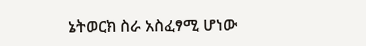ኔትወርክ ስራ አስፈፃሚ ሆነው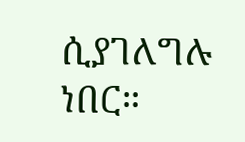ሲያገለግሉ ነበር።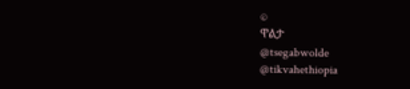©
ዋልታ
@tsegabwolde
@tikvahethiopia